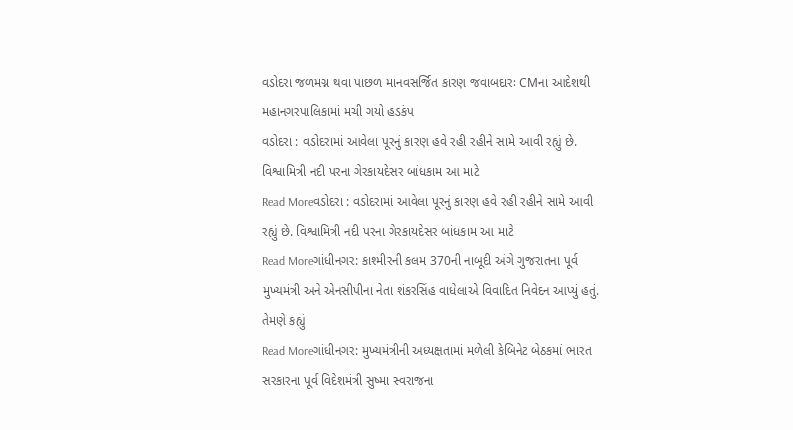વડોદરા જળમગ્ન થવા પાછળ માનવસર્જિત કારણ જવાબદારઃ CMના આદેશથી મહાનગરપાલિકામાં મચી ગયો હડકંપ
વડોદરા : વડોદરામાં આવેલા પૂરનું કારણ હવે રહી રહીને સામે આવી રહ્યું છે. વિશ્વામિત્રી નદી પરના ગેરકાયદેસર બાંધકામ આ માટે
Read Moreવડોદરા : વડોદરામાં આવેલા પૂરનું કારણ હવે રહી રહીને સામે આવી રહ્યું છે. વિશ્વામિત્રી નદી પરના ગેરકાયદેસર બાંધકામ આ માટે
Read Moreગાંધીનગર: કાશ્મીરની કલમ 370ની નાબૂદી અંગે ગુજરાતના પૂર્વ મુખ્યમંત્રી અને એનસીપીના નેતા શંકરસિંહ વાધેલાએ વિવાદિત નિવેદન આપ્યું હતું. તેમણે કહ્યું
Read Moreગાંધીનગર: મુખ્યમંત્રીની અધ્યક્ષતામાં મળેલી કેબિનેટ બેઠકમાં ભારત સરકારના પૂર્વ વિદેશમંત્રી સુષ્મા સ્વરાજના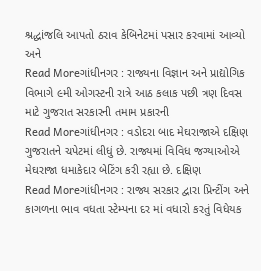શ્રદ્ધાંજલિ આપતો ઠરાવ કેબિનેટમાં પસાર કરવામાં આવ્યો અને
Read Moreગાંધીનગર : રાજ્યના વિજ્ઞાન અને પ્રાદ્યોગિક વિભાગે ૯મી ઓગસ્ટની રાત્રે આઠ કલાક પછી ત્રણ દિવસ માટે ગુજરાત સરકારની તમામ પ્રકારની
Read Moreગાંધીનગર : વડોદરા બાદ મેઘરાજાએ દક્ષિણ ગુજરાતને ચપેટમાં લીધું છે. રાજ્યમાં વિવિધ જગ્યાઓએ મેઘરાજા ધમાકેદાર બેટિંગ કરી રહ્યા છે. દક્ષિણ
Read Moreગાંધીનગર : રાજ્ય સરકાર દ્વારા પ્રિન્ટીંગ અને કાગળના ભાવ વધતા સ્ટેમ્પના દર માં વધારો કરતું વિધેયક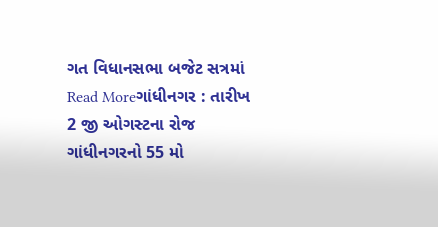ગત વિધાનસભા બજેટ સત્રમાં
Read Moreગાંધીનગર : તારીખ 2 જી ઓગસ્ટના રોજ ગાંધીનગરનો 55 મો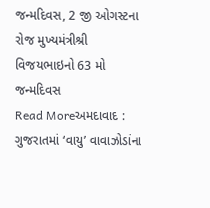જન્મદિવસ, 2 જી ઓગસ્ટના રોજ મુખ્યમંત્રીશ્રી વિજયભાઇનો 63 મો જન્મદિવસ
Read Moreઅમદાવાદ : ગુજરાતમાં ‘વાયુ’ વાવાઝોડાંના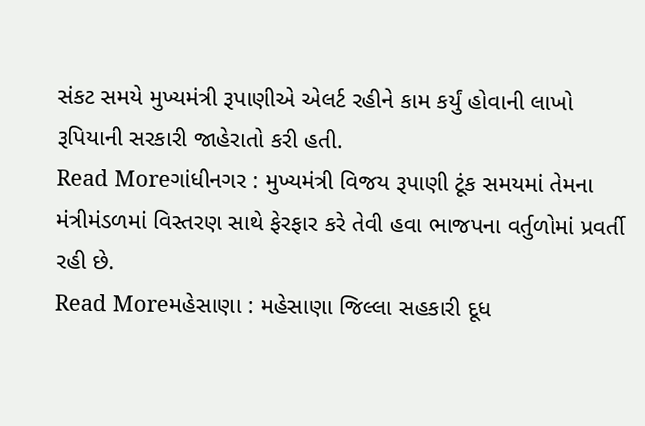સંકટ સમયે મુખ્યમંત્રી રૂપાણીએ એલર્ટ રહીને કામ કર્યું હોવાની લાખો રૂપિયાની સરકારી જાહેરાતો કરી હતી.
Read Moreગાંધીનગર : મુખ્યમંત્રી વિજય રૂપાણી ટૂંક સમયમાં તેમના મંત્રીમંડળમાં વિસ્તરણ સાથે ફેરફાર કરે તેવી હવા ભાજપના વર્તુળોમાં પ્રવર્તી રહી છે.
Read Moreમહેસાણા : મહેસાણા જિલ્લા સહકારી દૂધ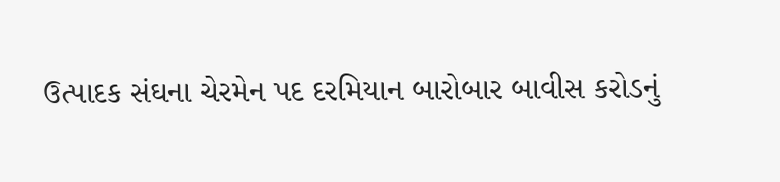ઉત્પાદક સંઘના ચેરમેન પદ દરમિયાન બારોબાર બાવીસ કરોડનું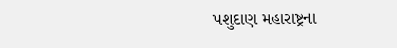પશુદાણ મહારાષ્ટ્રના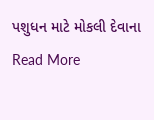પશુધન માટે મોકલી દેવાના
Read More